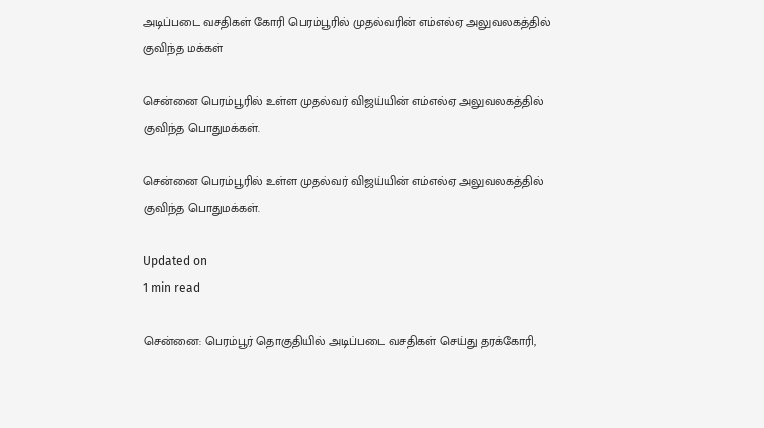அடிப்படை வசதிகள் கோரி பெரம்பூரில் முதல்வரின் எம்எல்ஏ அலுவலகத்தில் குவிந்த மக்கள்

சென்னை பெரம்பூரில் உள்ள முதல்வர் விஜய்யின் எம்எல்ஏ அலுவலகத்தில் குவிந்த பொதுமக்கள்.

சென்னை பெரம்பூரில் உள்ள முதல்வர் விஜய்யின் எம்எல்ஏ அலுவலகத்தில் குவிந்த பொதுமக்கள்.

Updated on
1 min read

சென்னை: பெரம்பூர் தொகுதியில் அடிப்படை வசதிகள் செய்து தரக்கோரி,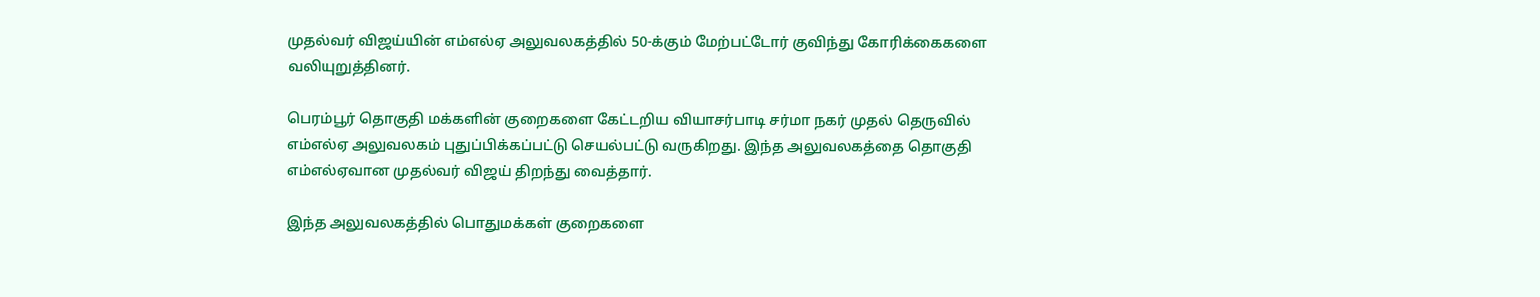முதல்வர் விஜய்யின் எம்எல்ஏ அலுவலகத்தில் 50-க்கும் மேற்பட்டோர் குவிந்து கோரிக்கைகளை வலியுறுத்தினர்.

பெரம்பூர் தொகுதி மக்களின் குறைகளை கேட்டறிய வியாசர்பாடி சர்மா நகர் முதல் தெருவில் எம்எல்ஏ அலுவலகம் புதுப்பிக்கப்பட்டு செயல்பட்டு வருகிறது. இந்த அலுவலகத்தை தொகுதி எம்எல்ஏவான முதல்வர் விஜய் திறந்து வைத்தார்.

இந்த அலுவலகத்தில் பொதுமக்கள் குறைகளை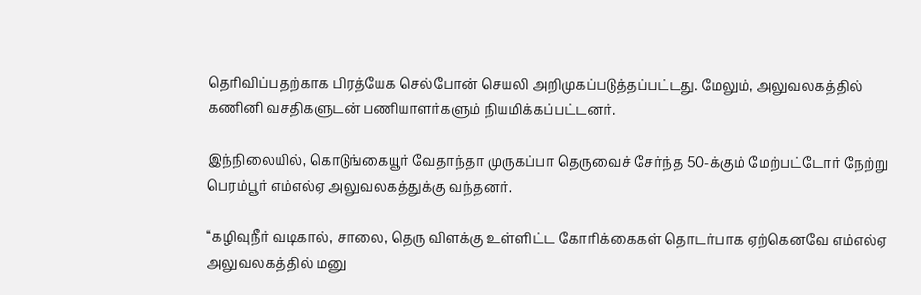தெரிவிப்பதற்காக பிரத்யேக செல்போன் செயலி அறிமுகப்படுத்தப்பட்டது. மேலும், அலுவலகத்தில் கணினி வசதிகளுடன் பணியாளர்களும் நியமிக்கப்பட்டனர்.

இந்நிலையில், கொடுங்கையூர் வேதாந்தா முருகப்பா தெருவைச் சேர்ந்த 50-க்கும் மேற்பட்டோர் நேற்று பெரம்பூர் எம்எல்ஏ அலுவலகத்துக்கு வந்தனர்.

‘‘கழிவுநீர் வடிகால், சாலை, தெரு விளக்கு உள்ளிட்ட கோரிக்கைகள் தொடர்பாக ஏற்கெனவே எம்எல்ஏ அலுவலகத்தில் மனு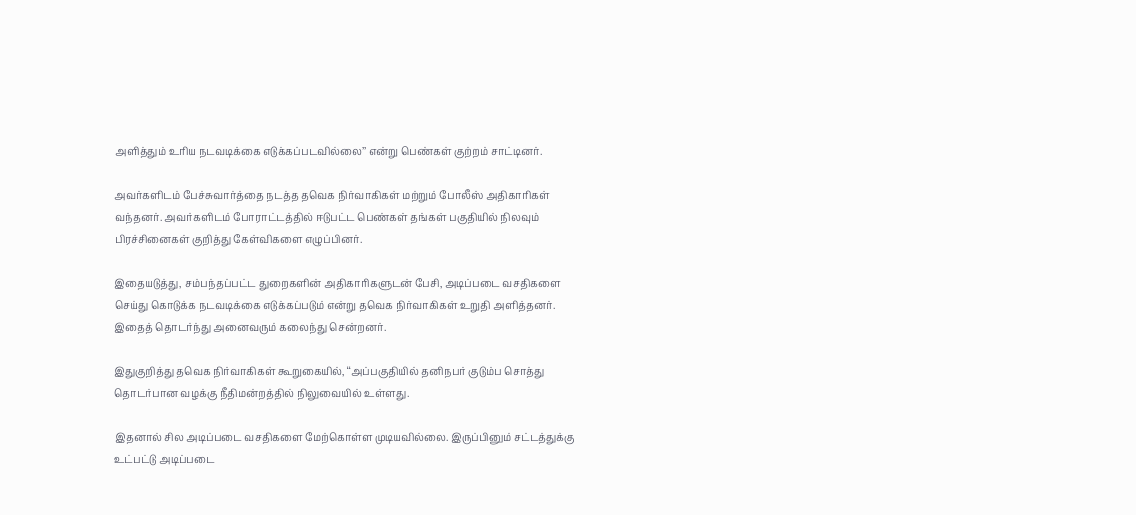அளித்தும் உரிய நடவடிக்கை எடுக்கப்படவில்லை’’ என்று பெண்கள் குற்றம் சாட்டினர்.

அவர்களிடம் பேச்சுவார்த்தை நடத்த தவெக நிர்வாகிகள் மற்றும் போலீஸ் அதிகாரிகள் வந்தனர். அவர்களிடம் போராட்டத்தில் ஈடுபட்ட பெண்கள் தங்கள் பகுதியில் நிலவும் பிரச்சினைகள் குறித்து கேள்விகளை எழுப்பினர்.

இதையடுத்து, சம்பந்தப்பட்ட துறைகளின் அதிகாரிகளுடன் பேசி, அடிப்படை வசதிகளை செய்து கொடுக்க நடவடிக்கை எடுக்கப்படும் என்று தவெக நிர்வாகிகள் உறுதி அளித்தனர். இதைத் தொடர்ந்து அனைவரும் கலைந்து சென்றனர்.

இதுகுறித்து தவெக நிர்வாகிகள் கூறுகையில், ‘‘அப்பகுதியில் தனிநபர் குடும்ப சொத்து தொடர்பான வழக்கு நீதிமன்றத்தில் நிலுவையில் உள்ளது.

இதனால் சில அடிப்படை வசதிகளை மேற்கொள்ள முடியவில்லை. இருப்பினும் சட்டத்துக்கு உட்பட்டு அடிப்படை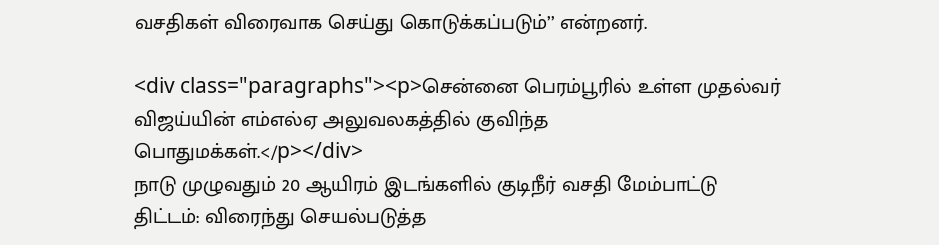வசதிகள் விரைவாக செய்து கொடுக்கப்படும்’’ என்றனர்.

<div class="paragraphs"><p>சென்னை பெரம்பூரில் உள்ள முதல்வர் விஜய்யின் எம்எல்ஏ அலுவலகத்தில் குவிந்த பொதுமக்கள்.</p></div>
நாடு முழுவதும் 20 ஆயிரம் இடங்களில் குடிநீர் வசதி மேம்பாட்டு திட்டம்: விரைந்து செயல்படுத்த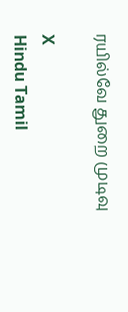ரயில்வே துறை முடிவு

X
Hindu Tamil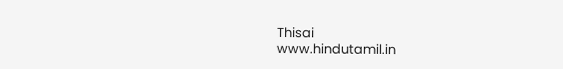Thisai
www.hindutamil.in